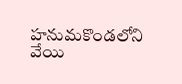హనుమకొండలోని వేయి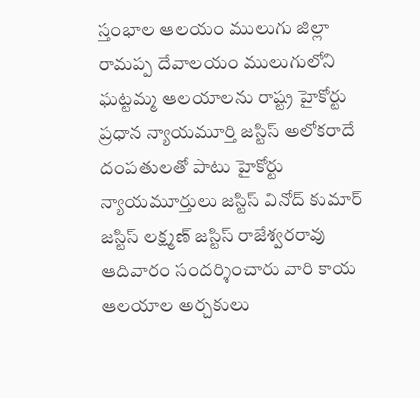స్తంభాల ఆలయం ములుగు జిల్లా రామప్ప దేవాలయం ములుగులోని ఘట్టమ్మ ఆలయాలను రాష్ట్ర హైకోర్టు ప్రధాన న్యాయమూర్తి జస్టిస్ అలోకరాదే దంపతులతో పాటు హైకోర్టు న్యాయమూర్తులు జస్టిస్ వినోద్ కుమార్ జస్టిస్ లక్ష్మణ్ జస్టిస్ రాజేశ్వరరావు ఆదివారం సందర్శించారు వారి కాయ ఆలయాల అర్చకులు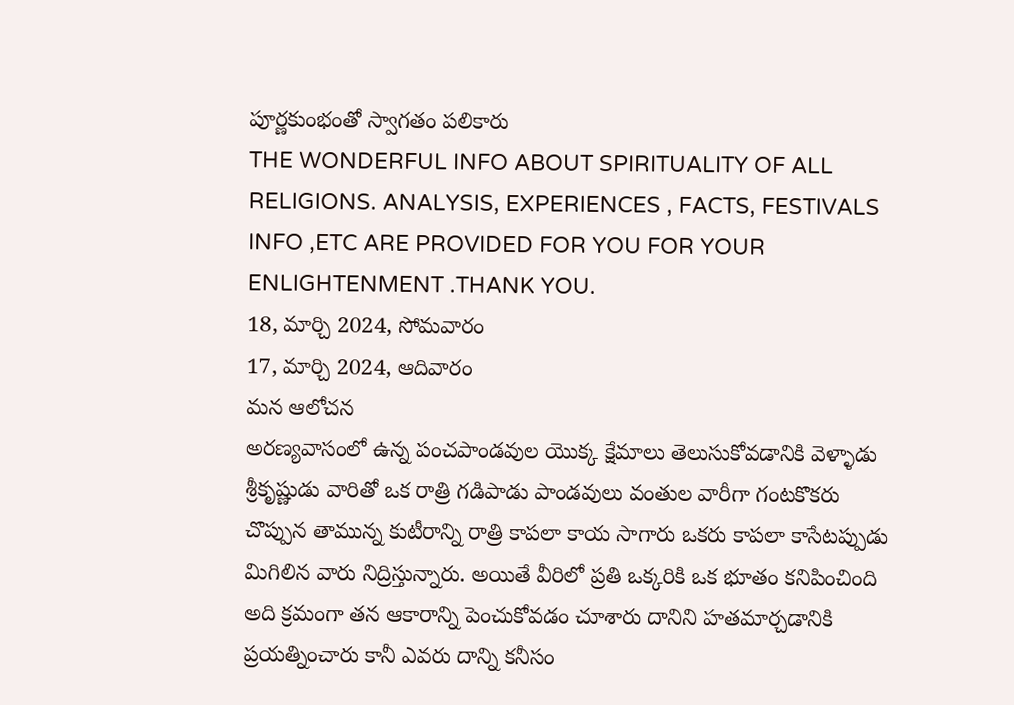పూర్ణకుంభంతో స్వాగతం పలికారు
THE WONDERFUL INFO ABOUT SPIRITUALITY OF ALL RELIGIONS. ANALYSIS, EXPERIENCES , FACTS, FESTIVALS INFO ,ETC ARE PROVIDED FOR YOU FOR YOUR ENLIGHTENMENT .THANK YOU.
18, మార్చి 2024, సోమవారం
17, మార్చి 2024, ఆదివారం
మన ఆలోచన
అరణ్యవాసంలో ఉన్న పంచపాండవుల యొక్క క్షేమాలు తెలుసుకోవడానికి వెళ్ళాడు శ్రీకృష్ణుడు వారితో ఒక రాత్రి గడిపాడు పాండవులు వంతుల వారీగా గంటకొకరు చొప్పున తామున్న కుటీరాన్ని రాత్రి కాపలా కాయ సాగారు ఒకరు కాపలా కాసేటప్పుడు మిగిలిన వారు నిద్రిస్తున్నారు. అయితే వీరిలో ప్రతి ఒక్కరికి ఒక భూతం కనిపించింది అది క్రమంగా తన ఆకారాన్ని పెంచుకోవడం చూశారు దానిని హతమార్చడానికి ప్రయత్నించారు కానీ ఎవరు దాన్ని కనీసం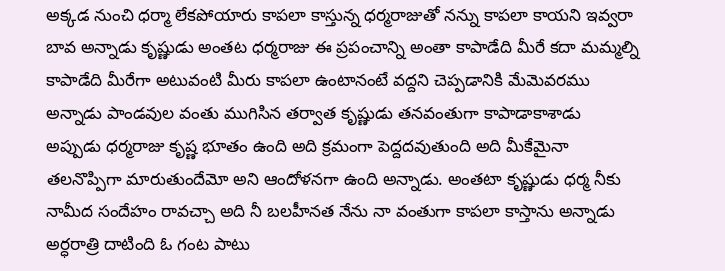అక్కడ నుంచి ధర్మా లేకపోయారు కాపలా కాస్తున్న ధర్మరాజుతో నన్ను కాపలా కాయని ఇవ్వరా బావ అన్నాడు కృష్ణుడు అంతట ధర్మరాజు ఈ ప్రపంచాన్ని అంతా కాపాడేది మీరే కదా మమ్మల్ని కాపాడేది మీరేగా అటువంటి మీరు కాపలా ఉంటానంటే వద్దని చెప్పడానికి మేమెవరము అన్నాడు పాండవుల వంతు ముగిసిన తర్వాత కృష్ణుడు తనవంతుగా కాపాడాకాశాడు అప్పుడు ధర్మరాజు కృష్ణ భూతం ఉంది అది క్రమంగా పెద్దదవుతుంది అది మీకేమైనా తలనొప్పిగా మారుతుందేమో అని ఆందోళనగా ఉంది అన్నాడు. అంతటా కృష్ణుడు ధర్మ నీకు నామీద సందేహం రావచ్చా అది నీ బలహీనత నేను నా వంతుగా కాపలా కాస్తాను అన్నాడు అర్ధరాత్రి దాటింది ఓ గంట పాటు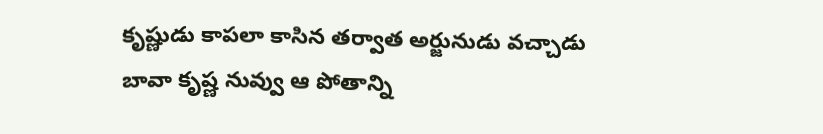కృష్ణుడు కాపలా కాసిన తర్వాత అర్జునుడు వచ్చాడు బావా కృష్ణ నువ్వు ఆ పోతాన్ని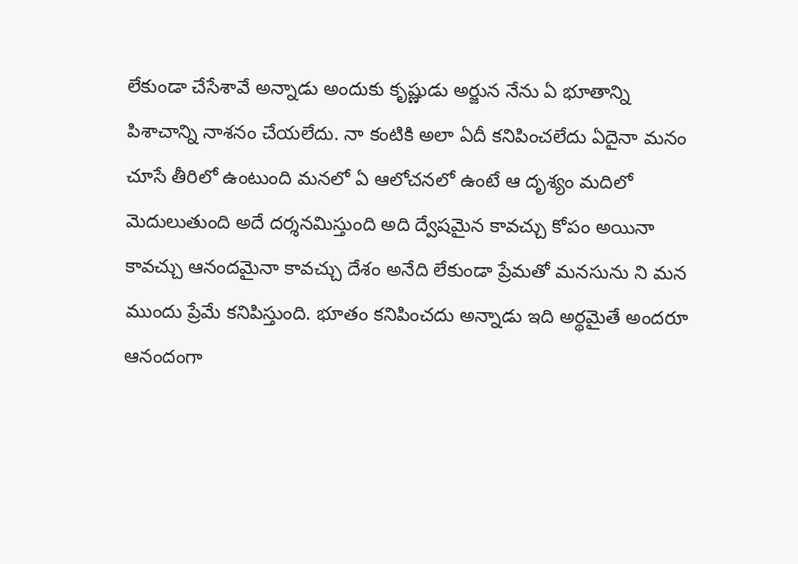లేకుండా చేసేశావే అన్నాడు అందుకు కృష్ణుడు అర్జున నేను ఏ భూతాన్ని పిశాచాన్ని నాశనం చేయలేదు. నా కంటికి అలా ఏదీ కనిపించలేదు ఏదైనా మనం చూసే తీరిలో ఉంటుంది మనలో ఏ ఆలోచనలో ఉంటే ఆ దృశ్యం మదిలో మెదులుతుంది అదే దర్శనమిస్తుంది అది ద్వేషమైన కావచ్చు కోపం అయినా కావచ్చు ఆనందమైనా కావచ్చు దేశం అనేది లేకుండా ప్రేమతో మనసును ని మన ముందు ప్రేమే కనిపిస్తుంది. భూతం కనిపించదు అన్నాడు ఇది అర్థమైతే అందరూ ఆనందంగా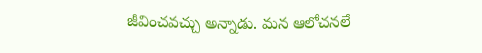జీవించవచ్చు అన్నాడు. మన ఆలోచనలే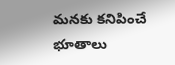మనకు కనిపించే భూతాలు